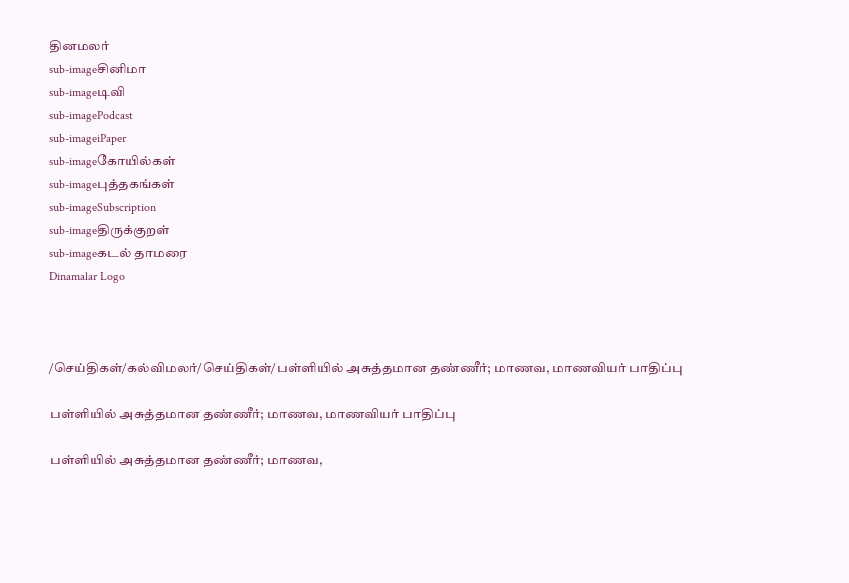தினமலர்
sub-imageசினிமா
sub-imageடிவி
sub-imagePodcast
sub-imageiPaper
sub-imageகோயில்கள்
sub-imageபுத்தகங்கள்
sub-imageSubscription
sub-imageதிருக்குறள்
sub-imageகடல் தாமரை
Dinamalar Logo



/செய்திகள்/கல்விமலர்/செய்திகள்/பள்ளியில் அசுத்தமான தண்ணீர்; மாணவ, மாணவியர் பாதிப்பு

பள்ளியில் அசுத்தமான தண்ணீர்; மாணவ, மாணவியர் பாதிப்பு

பள்ளியில் அசுத்தமான தண்ணீர்; மாணவ,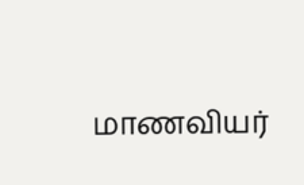மாணவியர்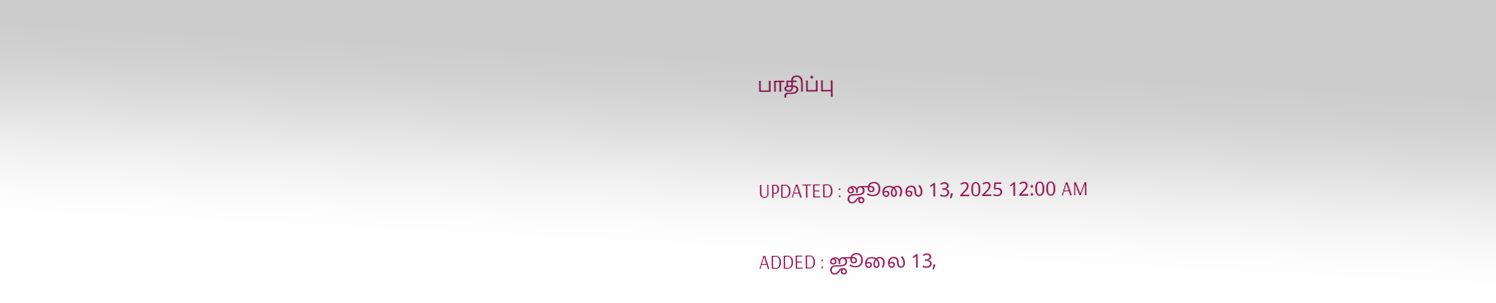பாதிப்பு


UPDATED : ஜூலை 13, 2025 12:00 AM

ADDED : ஜூலை 13,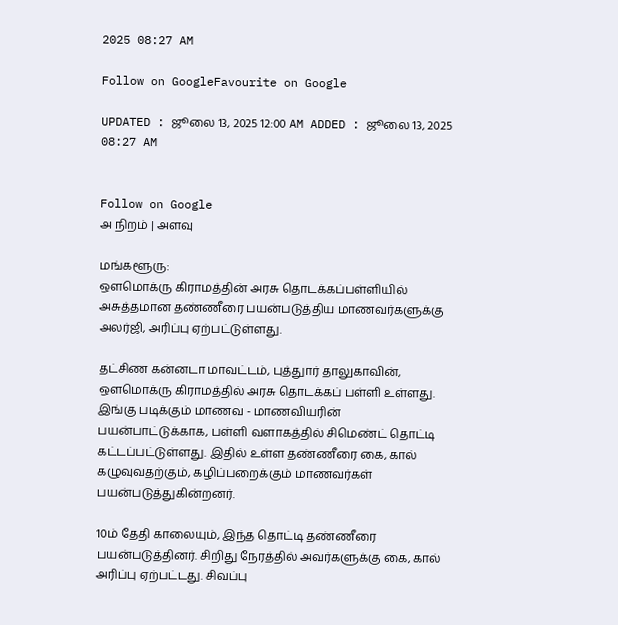2025 08:27 AM

Follow on GoogleFavourite on Google

UPDATED : ஜூலை 13, 2025 12:00 AM ADDED : ஜூலை 13, 2025 08:27 AM


Follow on Google
அ நிறம் | அளவு

மங்களூரு:
ஒளமொக்ரு கிராமத்தின் அரசு தொடக்கப்பள்ளியில் அசுத்தமான தண்ணீரை பயன்படுத்திய மாணவர்களுக்கு அலர்ஜி, அரிப்பு ஏற்பட்டுள்ளது.

தட்சிண கன்னடா மாவட்டம், புத்துார் தாலுகாவின், ஒளமொக்ரு கிராமத்தில் அரசு தொடக்கப் பள்ளி உள்ளது. இங்கு படிக்கும் மாணவ - மாணவியரின் பயன்பாட்டுக்காக, பள்ளி வளாகத்தில் சிமெண்ட் தொட்டி கட்டப்பட்டுள்ளது. இதில் உள்ள தண்ணீரை கை, கால் கழுவுவதற்கும், கழிப்பறைக்கும் மாணவர்கள் பயன்படுத்துகின்றனர்.

10ம் தேதி காலையும், இந்த தொட்டி தண்ணீரை பயன்படுத்தினர். சிறிது நேரத்தில் அவர்களுக்கு கை, கால் அரிப்பு ஏற்பட்டது. சிவப்பு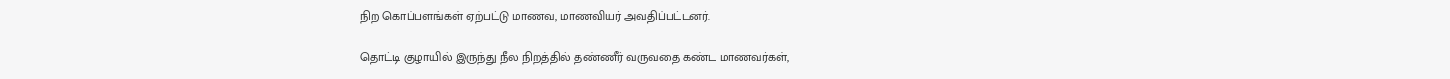நிற கொப்பளங்கள் ஏற்பட்டு மாணவ, மாணவியர் அவதிப்பட்டனர்.

தொட்டி குழாயில் இருந்து நீல நிறத்தில் தண்ணீர் வருவதை கண்ட மாணவர்கள்,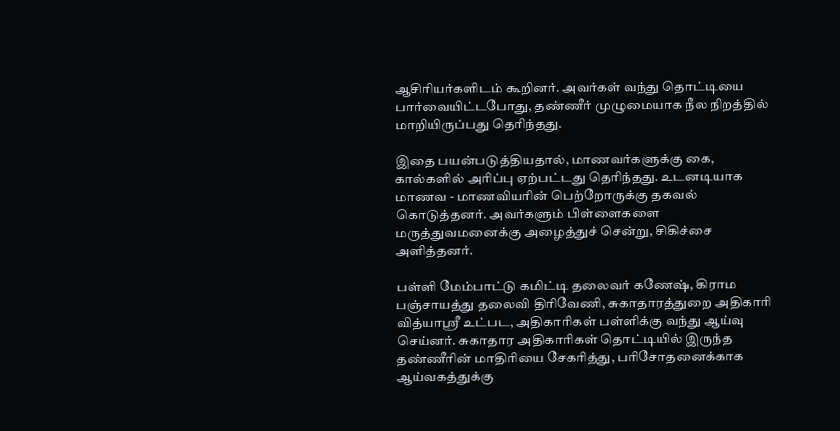ஆசிரியர்களிடம் கூறினர். அவர்கள் வந்து தொட்டியை பார்வையிட்டபோது, தண்ணீர் முழுமையாக நீல நிறத்தில் மாறியிருப்பது தெரிந்தது.

இதை பயன்படுத்தியதால், மாணவர்களுக்கு கை, கால்களில் அரிப்பு ஏற்பட்டது தெரிந்தது. உடனடியாக மாணவ - மாணவியரின் பெற்றோருக்கு தகவல் கொடுத்தனர். அவர்களும் பிள்ளைகளை மருத்துவமனைக்கு அழைத்துச் சென்று, சிகிச்சை அளித்தனர்.

பள்ளி மேம்பாட்டு கமிட்டி தலைவர் கணேஷ், கிராம பஞ்சாயத்து தலைவி திரிவேணி, சுகாதாரத்துறை அதிகாரி வித்யாஸ்ரீ உட்பட, அதிகாரிகள் பள்ளிக்கு வந்து ஆய்வு செய்னர். சுகாதார அதிகாரிகள் தொட்டியில் இருந்த தண்ணீரின் மாதிரியை சேகரித்து, பரிசோதனைக்காக ஆய்வகத்துக்கு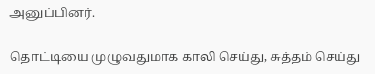அனுப்பினர்.

தொட்டியை முழுவதுமாக காலி செய்து, சுத்தம் செய்து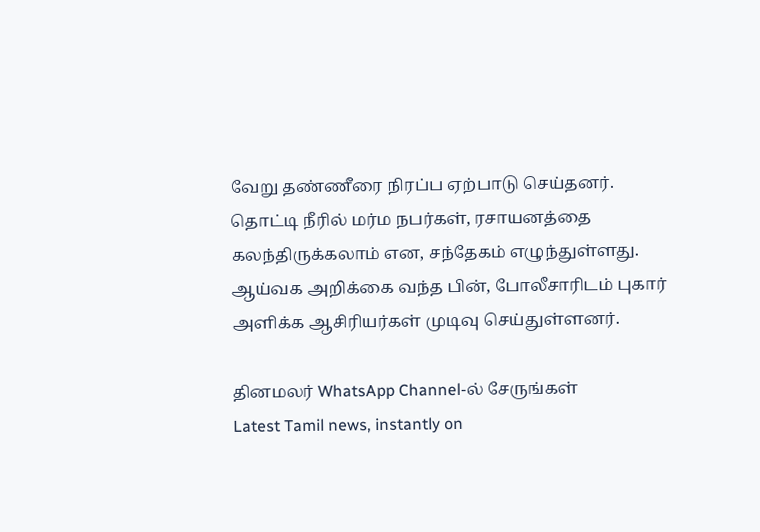வேறு தண்ணீரை நிரப்ப ஏற்பாடு செய்தனர். தொட்டி நீரில் மர்ம நபர்கள், ரசாயனத்தை கலந்திருக்கலாம் என, சந்தேகம் எழுந்துள்ளது. ஆய்வக அறிக்கை வந்த பின், போலீசாரிடம் புகார் அளிக்க ஆசிரியர்கள் முடிவு செய்துள்ளனர்.

தினமலர் WhatsApp Channel-ல் சேருங்கள்
Latest Tamil news, instantly on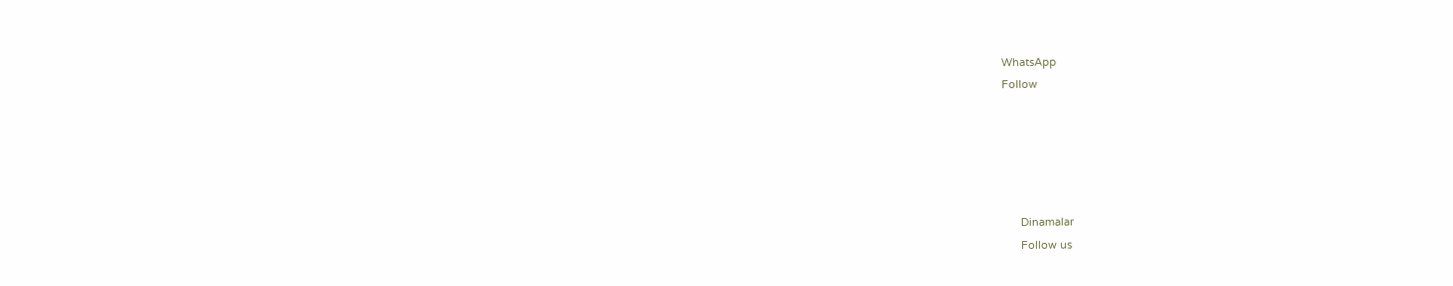WhatsApp
Follow





      Dinamalar
      Follow us